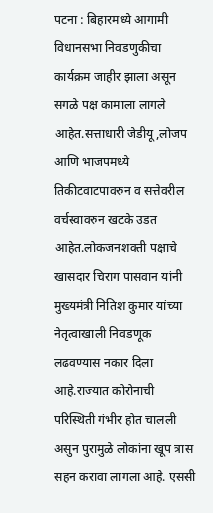पटना : बिहारमध्ये आगामी विधानसभा निवडणुकीचा कार्यक्रम जाहीर झाला असून सगळे पक्ष कामाला लागले आहेत.सत्ताधारी जेडीयू,लोजप आणि भाजपमध्ये तिकीटवाटपावरुन व सत्तेवरील वर्चस्वावरुन खटके उडत आहेत.लोकजनशक्ती पक्षाचे खासदार चिराग पासवान यांनी मुख्यमंत्री नितिश कुमार यांच्या नेतृत्वाखाली निवडणूक लढवण्यास नकार दिला आहे.राज्यात कोरोनाची परिस्थिती गंभीर होत चालली असुन पुरामुळे लोकांना खूप त्रास सहन करावा लागला आहे. एससी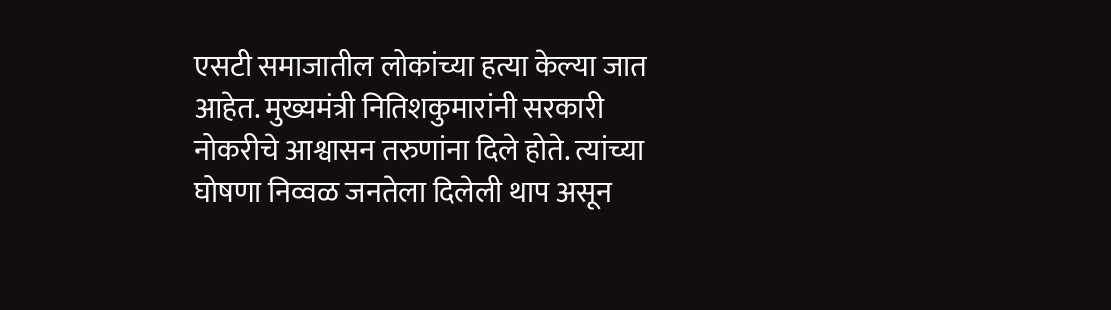एसटी समाजातील लोकांच्या हत्या केल्या जात आहेत. मुख्यमंत्री नितिशकुमारांनी सरकारी नोकरीचे आश्वासन तरुणांना दिले होते. त्यांच्या घोषणा निव्वळ जनतेला दिलेली थाप असून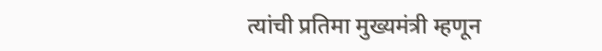त्यांची प्रतिमा मुख्यमंत्री म्हणून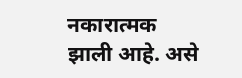नकारात्मक झाली आहे. असे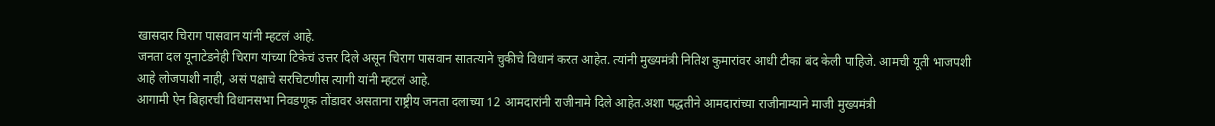खासदार चिराग पासवान यांनी म्हटलं आहे.
जनता दल यूनाटेडनेही चिराग यांच्या टिकेचं उत्तर दिले असून चिराग पासवान सातत्याने चुकीचे विधानं करत आहेत. त्यांनी मुख्यमंत्री नितिश कुमारांवर आधी टीका बंद केली पाहिजे. आमची यूती भाजपशी आहे लोजपाशी नाही, असं पक्षाचे सरचिटणीस त्यागी यांनी म्हटलं आहे.
आगामी ऐन बिहारची विधानसभा निवडणूक तोंडावर असताना राष्ट्रीय जनता दलाच्या 12 आमदारांनी राजीनामे दिले आहेत.अशा पद्धतीने आमदारांच्या राजीनाम्याने माजी मुख्यमंत्री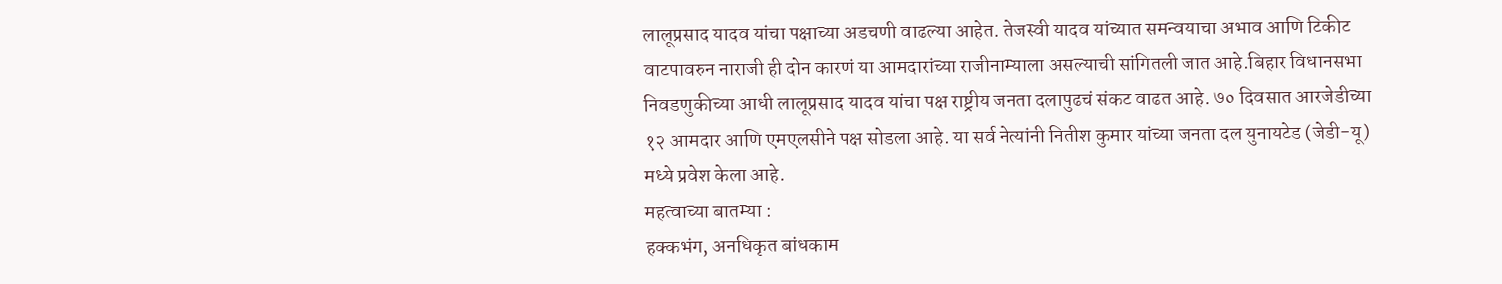लालूप्रसाद यादव यांचा पक्षाच्या अडचणी वाढल्या आहेत. तेजस्वी यादव यांच्यात समन्वयाचा अभाव आणि टिकीट वाटपावरुन नाराजी ही दोन कारणं या आमदारांच्या राजीनाम्याला असल्याची सांगितली जात आहे.बिहार विधानसभा निवडणुकीच्या आधी लालूप्रसाद यादव यांचा पक्ष राष्ट्रीय जनता दलापुढचं संकट वाढत आहे. ७० दिवसात आरजेडीच्या १२ आमदार आणि एमएलसीने पक्ष सोडला आहे. या सर्व नेत्यांनी नितीश कुमार यांच्या जनता दल युनायटेड (जेडी-यू) मध्ये प्रवेश केला आहे.
महत्वाच्या बातम्या :
हक्कभंग, अनधिकृत बांधकाम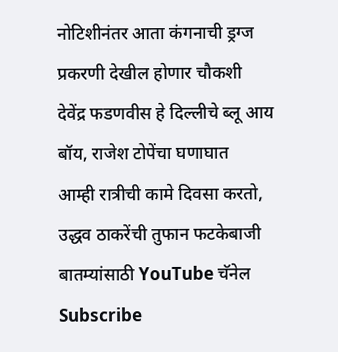नोटिशीनंतर आता कंगनाची ड्रग्ज प्रकरणी देखील होणार चौकशी
देवेंद्र फडणवीस हे दिल्लीचे ब्लू आय बॉय, राजेश टोपेंचा घणाघात
आम्ही रात्रीची कामे दिवसा करतो, उद्धव ठाकरेंची तुफान फटकेबाजी
बातम्यांसाठी YouTube चॅनेल Subscribe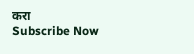करा
Subscribe Now